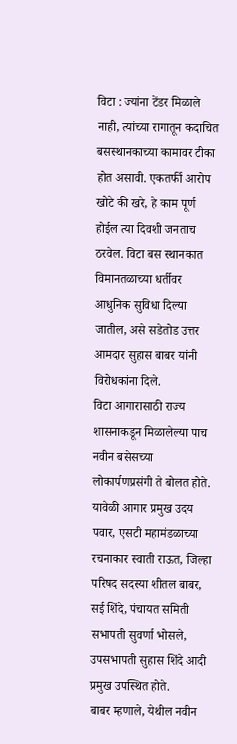विटा : ज्यांना टेंडर मिळाले नाही, त्यांच्या रागातून कदाचित बसस्थानकाच्या कामावर टीका होत असावी. एकतर्फी आरोप खोटे की खरे, हे काम पूर्ण होईल त्या दिवशी जनताच ठरवेल. विटा बस स्थानकात विमानतळाच्या धर्तीवर आधुनिक सुविधा दिल्या जातील, असे सडेतोड उत्तर आमदार सुहास बाबर यांनी विरोधकांना दिले.
विटा आगारासाठी राज्य शासनाकडून मिळालेल्या पाच नवीन बसेसच्या लोकार्पणप्रसंगी ते बोलत होते. यावेळी आगार प्रमुख उदय पवार, एसटी महामंडळाच्या रचनाकार स्वाती राऊत, जिल्हा परिषद सदस्या शीतल बाबर, सई शिंदे, पंचायत समिती सभापती सुवर्णा भोसले, उपसभापती सुहास शिंदे आदी प्रमुख उपस्थित होते.
बाबर म्हणाले, येथील नवीन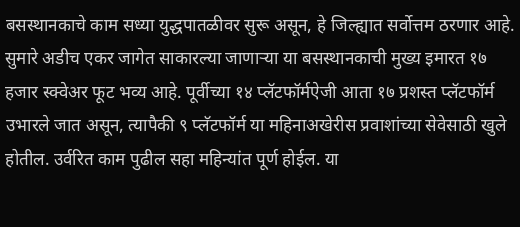बसस्थानकाचे काम सध्या युद्धपातळीवर सुरू असून, हे जिल्ह्यात सर्वोत्तम ठरणार आहे. सुमारे अडीच एकर जागेत साकारल्या जाणाऱ्या या बसस्थानकाची मुख्य इमारत १७ हजार स्क्वेअर फूट भव्य आहे. पूर्वीच्या १४ प्लॅटफॉर्मऐजी आता १७ प्रशस्त प्लॅटफॉर्म उभारले जात असून, त्यापैकी ९ प्लॅटफॉर्म या महिनाअखेरीस प्रवाशांच्या सेवेसाठी खुले होतील. उर्वरित काम पुढील सहा महिन्यांत पूर्ण होईल. या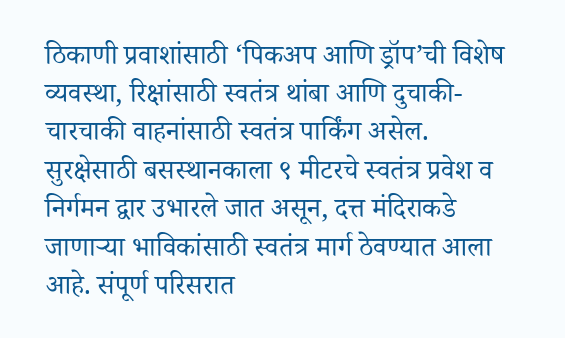ठिकाणी प्रवाशांसाठी ‘पिकअप आणि ड्रॉप’ची विशेष व्यवस्था, रिक्षांसाठी स्वतंत्र थांबा आणि दुचाकी-चारचाकी वाहनांसाठी स्वतंत्र पार्किंग असेल.
सुरक्षेसाठी बसस्थानकाला ९ मीटरचे स्वतंत्र प्रवेश व निर्गमन द्वार उभारले जात असून, दत्त मंदिराकडे जाणाऱ्या भाविकांसाठी स्वतंत्र मार्ग ठेवण्यात आला आहे. संपूर्ण परिसरात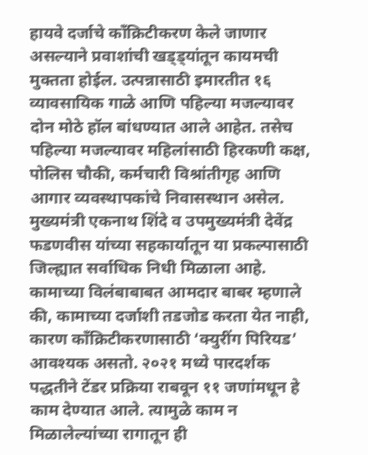हायवे दर्जाचे काँक्रिटीकरण केले जाणार असल्याने प्रवाशांची खड्ड्यांतून कायमची मुक्तता होईल. उत्पन्नासाठी इमारतीत १६ व्यावसायिक गाळे आणि पहिल्या मजल्यावर दोन मोठे हॉल बांधण्यात आले आहेत. तसेच पहिल्या मजल्यावर महिलांसाठी हिरकणी कक्ष, पोलिस चौकी, कर्मचारी विश्रांतीगृह आणि आगार व्यवस्थापकांचे निवासस्थान असेल. मुख्यमंत्री एकनाथ शिंदे व उपमुख्यमंत्री देवेंद्र फडणवीस यांच्या सहकार्यातून या प्रकल्पासाठी जिल्ह्यात सर्वाधिक निधी मिळाला आहे.
कामाच्या विलंबाबाबत आमदार बाबर म्हणाले की, कामाच्या दर्जाशी तडजोड करता येत नाही, कारण काँक्रिटीकरणासाठी ‘क्युरींग पिरियड’ आवश्यक असतो. २०२१ मध्ये पारदर्शक पद्धतीने टेंडर प्रक्रिया राबवून ११ जणांमधून हे काम देण्यात आले. त्यामुळे काम न मिळालेल्यांच्या रागातून ही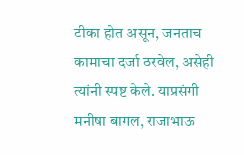टीका होत असून, जनताच कामाचा दर्जा ठरवेल, असेही त्यांनी स्पष्ट केले. याप्रसंगी मनीषा बागल, राजाभाऊ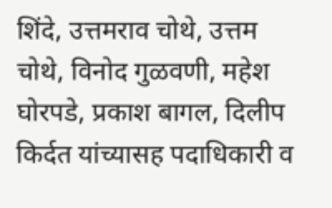शिंदे, उत्तमराव चोथे, उत्तम चोथे, विनोद गुळवणी, महेश घोरपडे, प्रकाश बागल, दिलीप किर्दत यांच्यासह पदाधिकारी व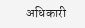अधिकारी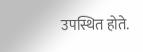उपस्थित होते.